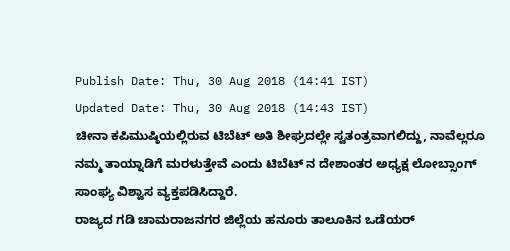Publish Date: Thu, 30 Aug 2018 (14:41 IST)
Updated Date: Thu, 30 Aug 2018 (14:43 IST)
ಚೀನಾ ಕಪಿಮುಷ್ಠಿಯಲ್ಲಿರುವ ಟಿಬೆಟ್ ಅತಿ ಶೀಘ್ರದಲ್ಲೇ ಸ್ವತಂತ್ರವಾಗಲಿದ್ದು, ನಾವೆಲ್ಲರೂ ನಮ್ಮ ತಾಯ್ನಾಡಿಗೆ ಮರಳುತ್ತೇವೆ ಎಂದು ಟಿಬೆಟ್ ನ ದೇಶಾಂತರ ಅಧ್ಯಕ್ಷ ಲೋಬ್ಸಾಂಗ್ ಸಾಂಘ್ಯ ವಿಶ್ವಾಸ ವ್ಯಕ್ತಪಡಿಸಿದ್ದಾರೆ.
ರಾಜ್ಯದ ಗಡಿ ಚಾಮರಾಜನಗರ ಜಿಲ್ಲೆಯ ಹನೂರು ತಾಲೂಕಿನ ಒಡೆಯರ್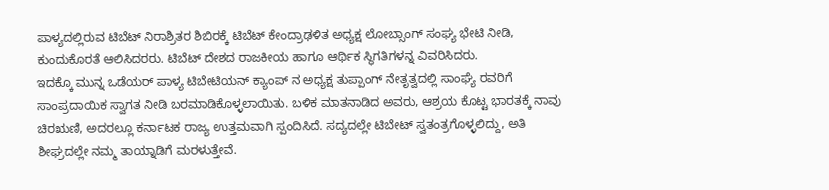ಪಾಳ್ಯದಲ್ಲಿರುವ ಟಿಬೆಟ್ ನಿರಾಶ್ರಿತರ ಶಿಬಿರಕ್ಕೆ ಟಿಬೆಟ್ ಕೇಂದ್ರಾಢಳಿತ ಅಧ್ಯಕ್ಷ ಲೋಬ್ಸಾಂಗ್ ಸಂಘ್ಯ ಭೇಟಿ ನೀಡಿ, ಕುಂದುಕೊರತೆ ಆಲಿಸಿದರರು. ಟಿಬೆಟ್ ದೇಶದ ರಾಜಕೀಯ ಹಾಗೂ ಆರ್ಥಿಕ ಸ್ಥಿಗತಿಗಳನ್ನ ವಿವರಿಸಿದರು.
ಇದಕ್ಕೊ ಮುನ್ನ ಒಡೆಯರ್ ಪಾಳ್ಯ ಟಿಬೇಟಿಯನ್ ಕ್ಯಾಂಪ್ ನ ಅಧ್ಯಕ್ಷ ತುಪ್ಪಾಂಗ್ ನೇತೃತ್ವದಲ್ಲಿ ಸಾಂಘ್ಯೆ ರವರಿಗೆ ಸಾಂಪ್ರದಾಯಿಕ ಸ್ವಾಗತ ನೀಡಿ ಬರಮಾಡಿಕೊಳ್ಳಲಾಯಿತು. ಬಳಿಕ ಮಾತನಾಡಿದ ಅವರು, ಆಶ್ರಯ ಕೊಟ್ಟ ಭಾರತಕ್ಕೆ ನಾವು ಚಿರಋಣಿ, ಅದರಲ್ಲೂ ಕರ್ನಾಟಕ ರಾಜ್ಯ ಉತ್ತಮವಾಗಿ ಸ್ಪಂದಿಸಿದೆ. ಸದ್ಯದಲ್ಲೇ ಟಿಬೇಟ್ ಸ್ವತಂತ್ರಗೊಳ್ಳಲಿದ್ದು, ಅತಿ ಶೀಘ್ರದಲ್ಲೇ ನಮ್ಮ ತಾಯ್ನಾಡಿಗೆ ಮರಳುತ್ತೇವೆ.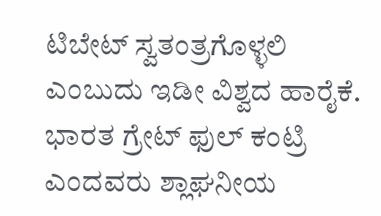ಟಿಬೇಟ್ ಸ್ವತಂತ್ರಗೊಳ್ಳಲಿ ಎಂಬುದು ಇಡೀ ವಿಶ್ವದ ಹಾರೈಕೆ. ಭಾರತ ಗ್ರೇಟ್ ಫುಲ್ ಕಂಟ್ರಿ ಎಂದವರು ಶ್ಲಾಘನೀಯ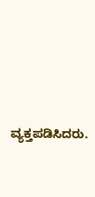ವ್ಯಕ್ತಪಡಿಸಿದರು.